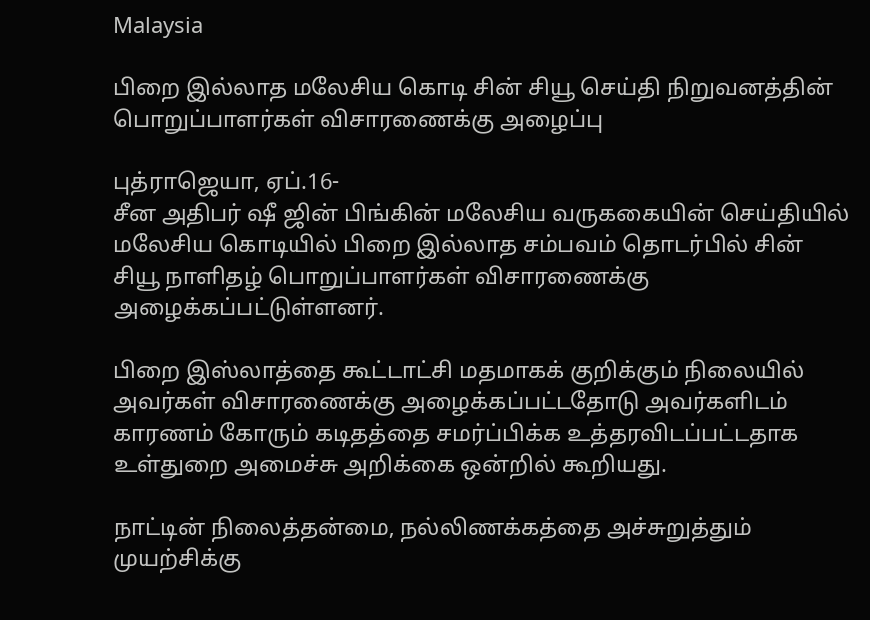Malaysia

பிறை இல்லாத மலேசிய கொடி சின் சியூ செய்தி நிறுவனத்தின் பொறுப்பாளர்கள் விசாரணைக்கு அழைப்பு

புத்ராஜெயா, ஏப்.16-
சீன அதிபர் ஷீ ஜின் பிங்கின் மலேசிய வருககையின் செய்தியில் மலேசிய கொடியில் பிறை இல்லாத சம்பவம் தொடர்பில் சின் சியூ நாளிதழ் பொறுப்பாளர்கள் விசாரணைக்கு அழைக்கப்பட்டுள்ளனர்.

பிறை இஸ்லாத்தை கூட்டாட்சி மதமாகக் குறிக்கும் நிலையில் அவர்கள் விசாரணைக்கு அழைக்கப்பட்டதோடு அவர்களிடம் காரணம் கோரும் கடிதத்தை சமர்ப்பிக்க உத்தரவிடப்பட்டதாக உள்துறை அமைச்சு அறிக்கை ஒன்றில் கூறியது.

நாட்டின் நிலைத்தன்மை, நல்லிணக்கத்தை அச்சுறுத்தும் முயற்சிக்கு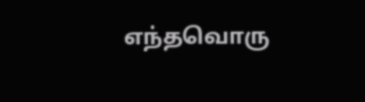எந்தவொரு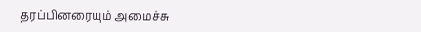தரப்பினரையும் அமைச்சு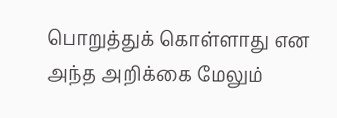பொறுத்துக் கொள்ளாது என அந்த அறிக்கை மேலும்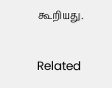கூறியது.

Related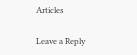Articles

Leave a Reply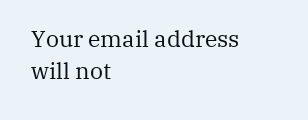Your email address will not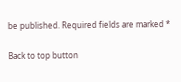be published. Required fields are marked *

Back to top button